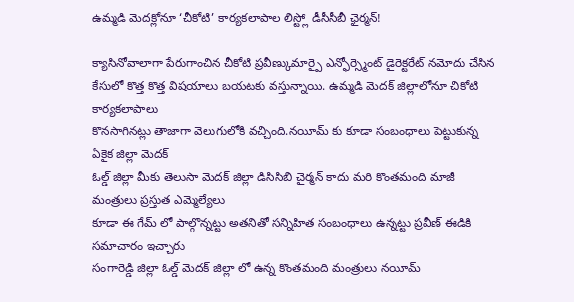ఉమ్మడి మెదక్లోనూ ‘చీకోటి’ కార్యకలాపాల లిస్ట్లో డీసీసీబీ ఛైర్మన్!

క్యాసినోవాలాగా పేరుగాంచిన చీకోటి ప్రవీణ్కుమార్పై ఎన్ఫోర్స్మెంట్ డైరెక్టరేట్ నమోదు చేసిన
కేసులో కొత్త కొత్త విషయాలు బయటకు వస్తున్నాయి. ఉమ్మడి మెదక్ జిల్లాలోనూ చికోటి కార్యకలాపాలు
కొనసాగినట్లు తాజాగా వెలుగులోకి వచ్చింది.నయీమ్ కు కూడా సంబంధాలు పెట్టుకున్న ఏకైక జిల్లా మెదక్
ఓల్డ్ జిల్లా మీకు తెలుసా మెదక్ జిల్లా డిసిసిబి చైర్మన్ కాదు మరి కొంతమంది మాజీ మంత్రులు ప్రస్తుత ఎమ్మెల్యేలు
కూడా ఈ గేమ్ లో పాల్గొన్నట్టు అతనితో సన్నిహిత సంబంధాలు ఉన్నట్టు ప్రవీణ్ ఈడికి సమాచారం ఇచ్చారు
సంగారెడ్డి జిల్లా ఓల్డ్ మెదక్ జిల్లా లో ఉన్న కొంతమంది మంత్రులు నయీమ్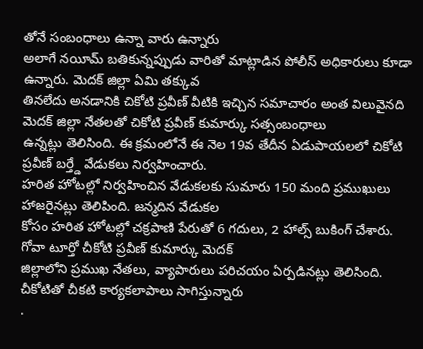తోనే సంబంధాలు ఉన్నా వారు ఉన్నారు
అలాగే నయీమ్ బతికున్నప్పుడు వారితో మాట్లాడిన పోలీస్ అధికారులు కూడా ఉన్నారు. మెదక్ జిల్లా ఏమి తక్కువ
తినలేదు అనడానికి చికోటి ప్రవీణ్ వీటికి ఇచ్చిన సమాచారం అంత విలువైనది మెదక్ జిల్లా నేతలతో చికోటి ప్రవీణ్ కుమార్కు సత్సంబంధాలు
ఉన్నట్లు తెలిసింది. ఈ క్రమంలోనే ఈ నెల 19వ తేదీన ఏడుపాయలలో చికోటి ప్రవీణ్ బర్త్డే వేడుకలు నిర్వహించారు.
హరిత హోటల్లో నిర్వహించిన వేడుకలకు సుమారు 150 మంది ప్రముఖులు హాజరైనట్లు తెలిపింది. జన్మదిన వేడుకల
కోసం హరిత హోటల్లో చక్రపాణి పేరుతో 6 గదులు, 2 హాల్స్ బుకింగ్ చేశారు. గోవా టూర్తో చీకోటి ప్రవీణ్ కుమార్కు మెదక్
జిల్లాలోని ప్రముఖ నేతలు, వ్యాపారులు పరిచయం ఏర్పడినట్లు తెలిసింది. చీకోటితో చీకటి కార్యకలాపాలు సాగిస్తున్నారు
.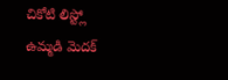చికోటి లిస్ట్లో ఉమ్మడి మెదక్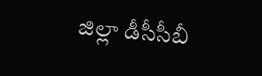జిల్లా డీసీసీబీ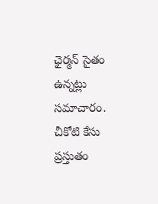ఛైర్మన్ సైతం ఉన్నట్లు సమాచారం. చీకోటి కేసు ప్రస్తుతం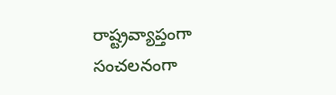రాష్ట్రవ్యాప్తంగా సంచలనంగా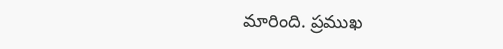మారింది. ప్రముఖ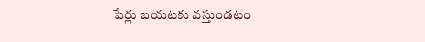పేర్లు బయటకు వస్తుండటం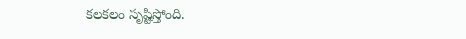కలకలం సృష్టిస్తోంది.